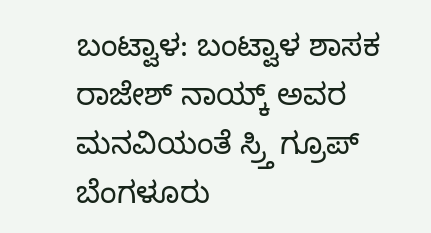ಬಂಟ್ವಾಳ: ಬಂಟ್ವಾಳ ಶಾಸಕ ರಾಜೇಶ್ ನಾಯ್ಕ್ ಅವರ ಮನವಿಯಂತೆ ಸ್ರ್ತಿ ಗ್ರೂಪ್ ಬೆಂಗಳೂರು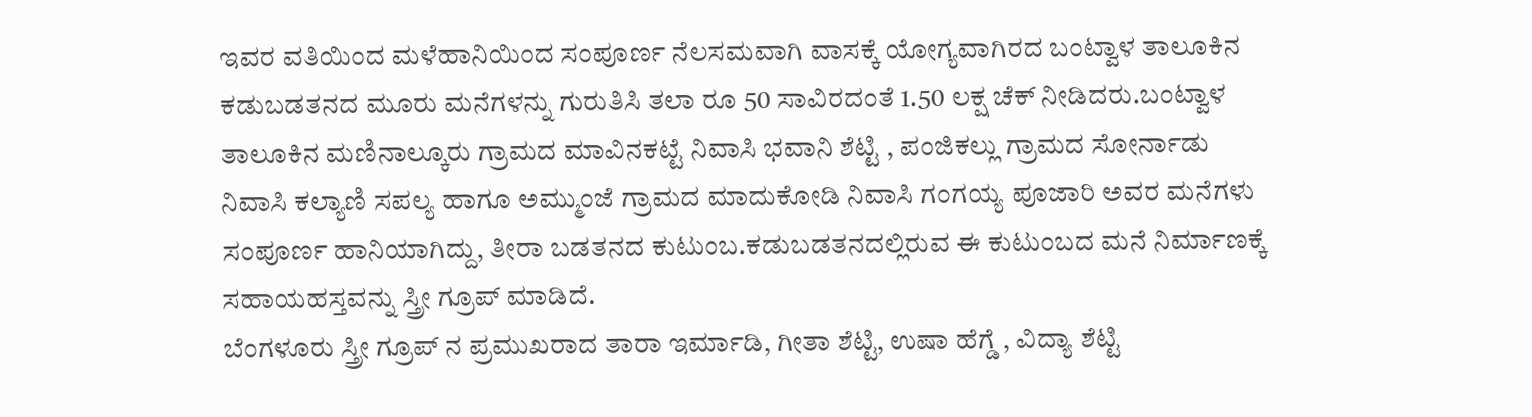ಇವರ ವತಿಯಿಂದ ಮಳೆಹಾನಿಯಿಂದ ಸಂಪೂರ್ಣ ನೆಲಸಮವಾಗಿ ವಾಸಕ್ಕೆ ಯೋಗ್ಯವಾಗಿರದ ಬಂಟ್ವಾಳ ತಾಲೂಕಿನ ಕಡುಬಡತನದ ಮೂರು ಮನೆಗಳನ್ನು ಗುರುತಿಸಿ ತಲಾ ರೂ 50 ಸಾವಿರದಂತೆ 1.50 ಲಕ್ಷ ಚೆಕ್ ನೀಡಿದರು.ಬಂಟ್ವಾಳ ತಾಲೂಕಿನ ಮಣಿನಾಲ್ಕೂರು ಗ್ರಾಮದ ಮಾವಿನಕಟ್ಟೆ ನಿವಾಸಿ ಭವಾನಿ ಶೆಟ್ಟಿ , ಪಂಜಿಕಲ್ಲು ಗ್ರಾಮದ ಸೋರ್ನಾಡು ನಿವಾಸಿ ಕಲ್ಯಾಣಿ ಸಪಲ್ಯ ಹಾಗೂ ಅಮ್ಮುಂಜೆ ಗ್ರಾಮದ ಮಾದುಕೋಡಿ ನಿವಾಸಿ ಗಂಗಯ್ಯ ಪೂಜಾರಿ ಅವರ ಮನೆಗಳು ಸಂಪೂರ್ಣ ಹಾನಿಯಾಗಿದ್ದು, ತೀರಾ ಬಡತನದ ಕುಟುಂಬ.ಕಡುಬಡತನದಲ್ಲಿರುವ ಈ ಕುಟುಂಬದ ಮನೆ ನಿರ್ಮಾಣಕ್ಕೆ ಸಹಾಯಹಸ್ತವನ್ನು ಸ್ತ್ರೀ ಗ್ರೂಪ್ ಮಾಡಿದೆ.
ಬೆಂಗಳೂರು ಸ್ತ್ರೀ ಗ್ರೂಪ್ ನ ಪ್ರಮುಖರಾದ ತಾರಾ ಇರ್ಮಾಡಿ, ಗೀತಾ ಶೆಟ್ಟಿ, ಉಷಾ ಹೆಗ್ಡೆ , ವಿದ್ಯಾ ಶೆಟ್ಟಿ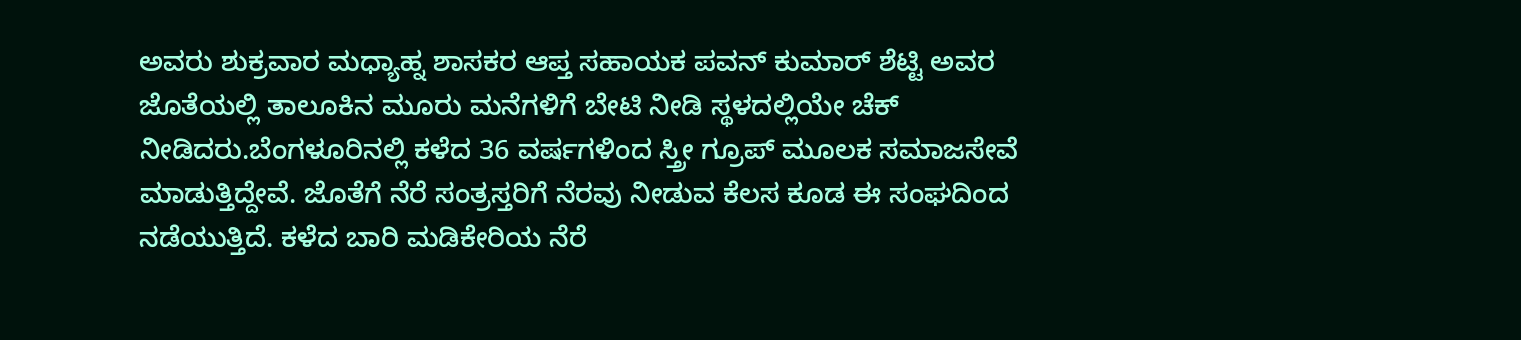ಅವರು ಶುಕ್ರವಾರ ಮಧ್ಯಾಹ್ನ ಶಾಸಕರ ಆಪ್ತ ಸಹಾಯಕ ಪವನ್ ಕುಮಾರ್ ಶೆಟ್ಟಿ ಅವರ ಜೊತೆಯಲ್ಲಿ ತಾಲೂಕಿನ ಮೂರು ಮನೆಗಳಿಗೆ ಬೇಟಿ ನೀಡಿ ಸ್ಥಳದಲ್ಲಿಯೇ ಚೆಕ್ ನೀಡಿದರು.ಬೆಂಗಳೂರಿನಲ್ಲಿ ಕಳೆದ 36 ವರ್ಷಗಳಿಂದ ಸ್ತ್ರೀ ಗ್ರೂಪ್ ಮೂಲಕ ಸಮಾಜಸೇವೆ ಮಾಡುತ್ತಿದ್ದೇವೆ. ಜೊತೆಗೆ ನೆರೆ ಸಂತ್ರಸ್ತರಿಗೆ ನೆರವು ನೀಡುವ ಕೆಲಸ ಕೂಡ ಈ ಸಂಘದಿಂದ ನಡೆಯುತ್ತಿದೆ. ಕಳೆದ ಬಾರಿ ಮಡಿಕೇರಿಯ ನೆರೆ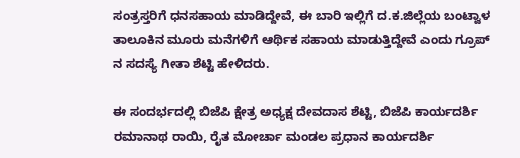ಸಂತ್ರಸ್ತರಿಗೆ ಧನಸಹಾಯ ಮಾಡಿದ್ದೇವೆ, ಈ ಬಾರಿ ಇಲ್ಲಿಗೆ ದ.ಕ.ಜಿಲ್ಲೆಯ ಬಂಟ್ವಾಳ ತಾಲೂಕಿನ ಮೂರು ಮನೆಗಳಿಗೆ ಆರ್ಥಿಕ ಸಹಾಯ ಮಾಡುತ್ತಿದ್ದೇವೆ ಎಂದು ಗ್ರೂಪ್ ನ ಸದಸ್ಯೆ ಗೀತಾ ಶೆಟ್ಟಿ ಹೇಳಿದರು.

ಈ ಸಂದರ್ಭದಲ್ಲಿ ಬಿಜೆಪಿ ಕ್ಷೇತ್ರ ಅಧ್ಯಕ್ಷ ದೇವದಾಸ ಶೆಟ್ಟಿ, ಬಿಜೆಪಿ ಕಾರ್ಯದರ್ಶಿ ರಮಾನಾಥ ರಾಯಿ, ರೈತ ಮೋರ್ಚಾ ಮಂಡಲ ಪ್ರಧಾನ ಕಾರ್ಯದರ್ಶಿ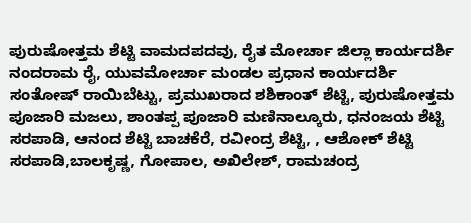ಪುರುಷೋತ್ತಮ ಶೆಟ್ಟಿ ವಾಮದಪದವು, ರೈತ ಮೋರ್ಚಾ ಜಿಲ್ಲಾ ಕಾರ್ಯದರ್ಶಿ ನಂದರಾಮ ರೈ, ಯುವಮೋರ್ಚಾ ಮಂಡಲ ಪ್ರಧಾನ ಕಾರ್ಯದರ್ಶಿ ಸಂತೋಷ್ ರಾಯಿಬೆಟ್ಟು, ಪ್ರಮುಖರಾದ ಶಶಿಕಾಂತ್ ಶೆಟ್ಟಿ, ಪುರುಷೋತ್ತಮ ಪೂಜಾರಿ ಮಜಲು, ಶಾಂತಪ್ಪ ಪೂಜಾರಿ ಮಣಿನಾಲ್ಕೂರು, ಧನಂಜಯ ಶೆಟ್ಟಿ ಸರಪಾಡಿ, ಆನಂದ ಶೆಟ್ಟಿ ಬಾಚಕೆರೆ, ರವೀಂದ್ರ ಶೆಟ್ಟಿ, , ಆಶೋಕ್ ಶೆಟ್ಟಿ ಸರಪಾಡಿ,ಬಾಲಕೃಷ್ಣ, ಗೋಪಾಲ, ಅಖಿಲೇಶ್, ರಾಮಚಂದ್ರ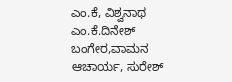ಎಂ.ಕೆ, ವಿಶ್ವನಾಥ ಎಂ.ಕೆ.ದಿನೇಶ್ ಬಂಗೇರ,ವಾಮನ ಆಚಾರ್ಯ, ಸುರೇಶ್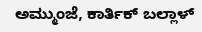ಅಮ್ಮುಂಜೆ, ಕಾರ್ತಿಕ್ ಬಲ್ಲಾಳ್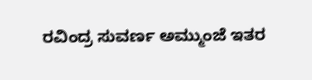ರವಿಂದ್ರ ಸುವರ್ಣ ಅಮ್ಮುಂಜೆ ಇತರ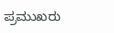ಪ್ರಮುಖರು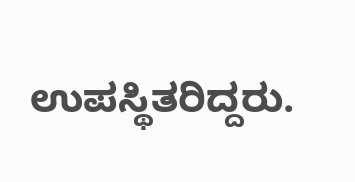ಉಪಸ್ಥಿತರಿದ್ದರು.